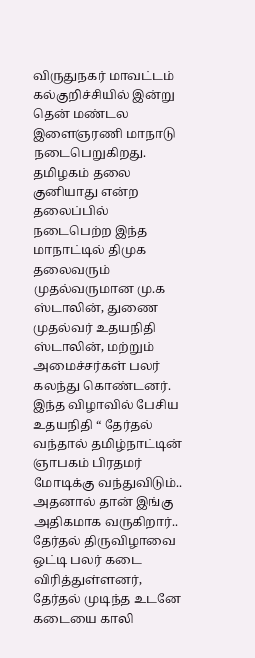விருதுநகர் மாவட்டம் கல்குறிச்சியில் இன்று தென் மண்டல இளைஞரணி மாநாடு நடைபெறுகிறது. தமிழகம் தலை குனியாது என்ற தலைப்பில் நடைபெற்ற இந்த மாநாட்டில் திமுக தலைவரும் முதல்வருமான மு.க ஸ்டாலின், துணை முதல்வர் உதயநிதி ஸ்டாலின், மற்றும் அமைச்சர்கள் பலர் கலந்து கொண்டனர்.
இந்த விழாவில் பேசிய உதயநிதி “ தேர்தல் வந்தால் தமிழ்நாட்டின் ஞாபகம் பிரதமர் மோடிக்கு வந்துவிடும்.. அதனால் தான் இங்கு அதிகமாக வருகிறார்.. தேர்தல் திருவிழாவை ஒட்டி பலர் கடை விரித்துள்ளனர், தேர்தல் முடிந்த உடனே கடையை காலி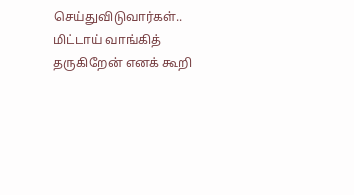செய்துவிடுவார்கள்.. மிட்டாய் வாங்கித் தருகிறேன் எனக் கூறி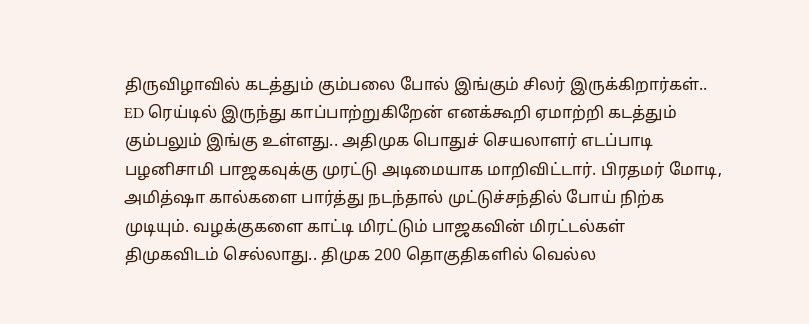திருவிழாவில் கடத்தும் கும்பலை போல் இங்கும் சிலர் இருக்கிறார்கள்..
ED ரெய்டில் இருந்து காப்பாற்றுகிறேன் எனக்கூறி ஏமாற்றி கடத்தும் கும்பலும் இங்கு உள்ளது.. அதிமுக பொதுச் செயலாளர் எடப்பாடி பழனிசாமி பாஜகவுக்கு முரட்டு அடிமையாக மாறிவிட்டார். பிரதமர் மோடி, அமித்ஷா கால்களை பார்த்து நடந்தால் முட்டுச்சந்தில் போய் நிற்க முடியும். வழக்குகளை காட்டி மிரட்டும் பாஜகவின் மிரட்டல்கள் திமுகவிடம் செல்லாது.. திமுக 200 தொகுதிகளில் வெல்ல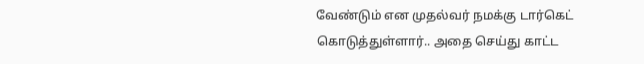வேண்டும் என முதல்வர் நமக்கு டார்கெட் கொடுத்துள்ளார்.. அதை செய்து காட்ட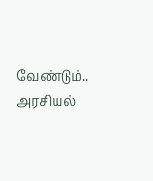வேண்டும்.. அரசியல்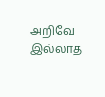அறிவே இல்லாத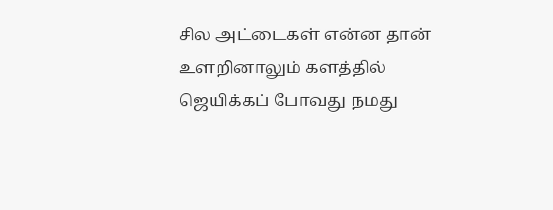சில அட்டைகள் என்ன தான் உளறினாலும் களத்தில் ஜெயிக்கப் போவது நமது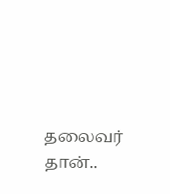தலைவர் தான்..